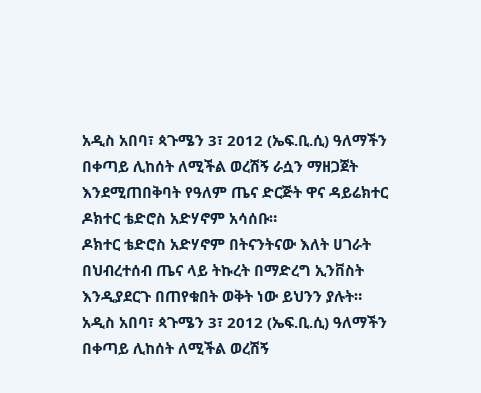አዲስ አበባ፣ ጳጉሜን 3፣ 2012 (ኤፍ.ቢ.ሲ) ዓለማችን በቀጣይ ሊከሰት ለሚችል ወረሽኝ ራሷን ማዘጋጀት እንደሚጠበቅባት የዓለም ጤና ድርጅት ዋና ዳይሬክተር ዶክተር ቴድሮስ አድሃኖም አሳሰቡ።
ዶክተር ቴድሮስ አድሃኖም በትናንትናው እለት ሀገራት በህብረተሰብ ጤና ላይ ትኩረት በማድረግ ኢንቨስት እንዲያደርጉ በጠየቁበት ወቅት ነው ይህንን ያሉት።
አዲስ አበባ፣ ጳጉሜን 3፣ 2012 (ኤፍ.ቢ.ሲ) ዓለማችን በቀጣይ ሊከሰት ለሚችል ወረሽኝ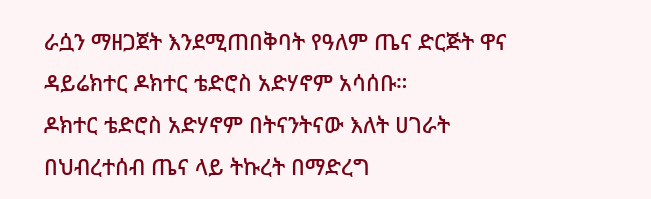ራሷን ማዘጋጀት እንደሚጠበቅባት የዓለም ጤና ድርጅት ዋና ዳይሬክተር ዶክተር ቴድሮስ አድሃኖም አሳሰቡ።
ዶክተር ቴድሮስ አድሃኖም በትናንትናው እለት ሀገራት በህብረተሰብ ጤና ላይ ትኩረት በማድረግ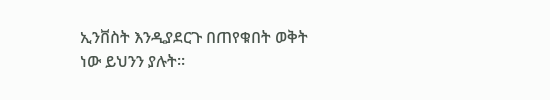ኢንቨስት እንዲያደርጉ በጠየቁበት ወቅት ነው ይህንን ያሉት።